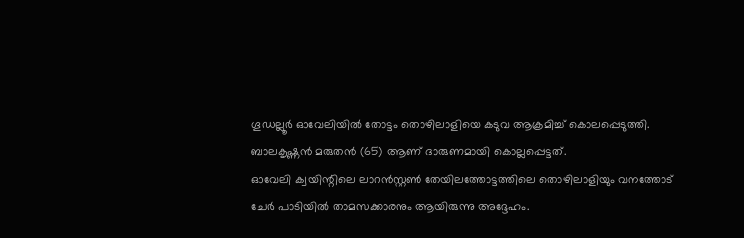ഗൂഡല്ലൂർ ഓവേലിയിൽ തോട്ടം തൊഴിലാളിയെ കടുവ ആക്രമിച്ച് കൊലപ്പെടുത്തി. ബാലകൃഷ്ണൻ മരുതൻ (65) ആണ് ദാരുണമായി കൊല്ലപ്പെട്ടത്.
ഓവേലി ക്വയിന്റിലെ ലാറൻസ്റ്റൺ തേയിലത്തോട്ടത്തിലെ തൊഴിലാളിയും വനത്തോട് ചേർ പാടിയിൽ താമസക്കാരനും ആയിരുന്നു അദ്ദേഹം.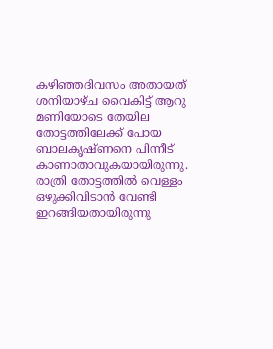കഴിഞ്ഞദിവസം അതായത് ശനിയാഴ്ച വൈകിട്ട് ആറു മണിയോടെ തേയില തോട്ടത്തിലേക്ക് പോയ ബാലകൃഷ്ണനെ പിന്നീട് കാണാതാവുകയായിരുന്നു.
രാത്രി തോട്ടത്തിൽ വെള്ളം ഒഴുക്കിവിടാൻ വേണ്ടി ഇറങ്ങിയതായിരുന്നു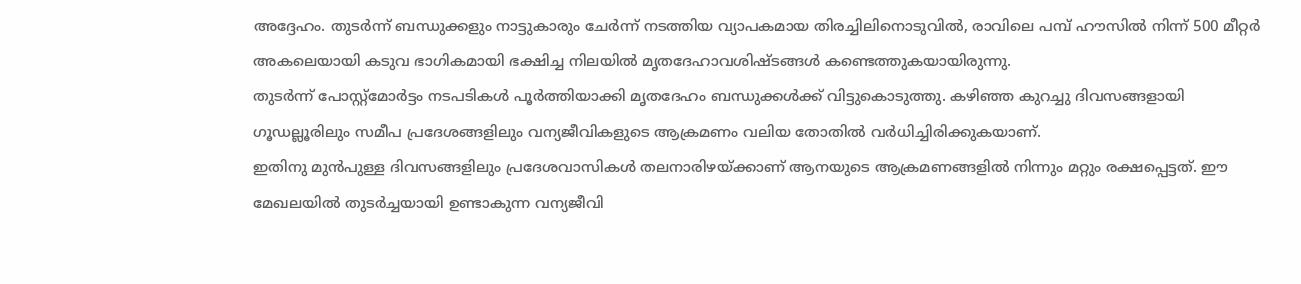അദ്ദേഹം. തുടർന്ന് ബന്ധുക്കളും നാട്ടുകാരും ചേർന്ന് നടത്തിയ വ്യാപകമായ തിരച്ചിലിനൊടുവിൽ, രാവിലെ പമ്പ് ഹൗസിൽ നിന്ന് 500 മീറ്റർ അകലെയായി കടുവ ഭാഗികമായി ഭക്ഷിച്ച നിലയിൽ മൃതദേഹാവശിഷ്ടങ്ങൾ കണ്ടെത്തുകയായിരുന്നു.
തുടർന്ന് പോസ്റ്റ്മോർട്ടം നടപടികൾ പൂർത്തിയാക്കി മൃതദേഹം ബന്ധുക്കൾക്ക് വിട്ടുകൊടുത്തു. കഴിഞ്ഞ കുറച്ചു ദിവസങ്ങളായി ഗൂഡല്ലൂരിലും സമീപ പ്രദേശങ്ങളിലും വന്യജീവികളുടെ ആക്രമണം വലിയ തോതിൽ വർധിച്ചിരിക്കുകയാണ്.
ഇതിനു മുൻപുള്ള ദിവസങ്ങളിലും പ്രദേശവാസികൾ തലനാരിഴയ്ക്കാണ് ആനയുടെ ആക്രമണങ്ങളിൽ നിന്നും മറ്റും രക്ഷപ്പെട്ടത്. ഈ മേഖലയിൽ തുടർച്ചയായി ഉണ്ടാകുന്ന വന്യജീവി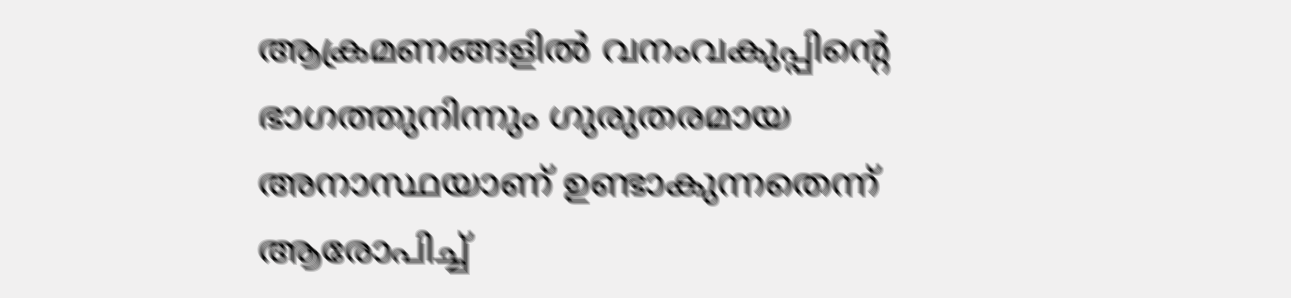ആക്രമണങ്ങളിൽ വനംവകുപ്പിന്റെ ഭാഗത്തുനിന്നും ഗുരുതരമായ അനാസ്ഥയാണ് ഉണ്ടാകുന്നതെന്ന് ആരോപിച്ച്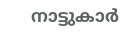നാട്ടുകാർ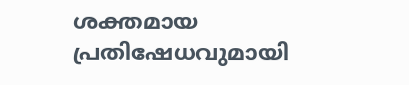ശക്തമായ പ്രതിഷേധവുമായി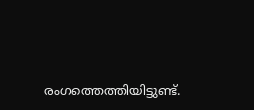രംഗത്തെത്തിയിട്ടുണ്ട്.